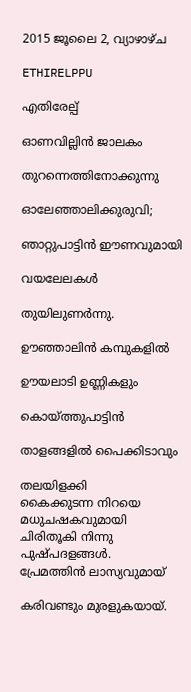2015 ജൂലൈ 2, വ്യാഴാഴ്‌ച

ETHIRELPPU

എതിരേല്പ്

ഓണവില്ലിൻ ജാലകം

തുറന്നെത്തിനോക്കുന്നു

ഓലേഞ്ഞാലിക്കുരുവി;

ഞാറ്റുപാട്ടിൻ ഈണവുമായി

വയലേലകൾ

തുയിലുണർന്നു.

ഊഞ്ഞാലിൻ കമ്പുകളിൽ

ഊയലാടി ഉണ്ണികളും

കൊയ്ത്തുപാട്ടിൻ

താളങ്ങളിൽ പൈക്കിടാവും

തലയിളക്കി
കൈക്കുടന്ന നിറയെ
മധുചഷകവുമായി
ചിരിതൂകി നിന്നു
പുഷ്പദളങ്ങൾ.
പ്രേമത്തിൻ ലാസ്യവുമായ്‌

കരിവണ്ടും മുരളുകയായ്.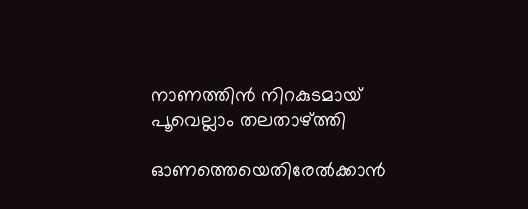നാണത്തിൻ നിറകുടമായ്
പൂവെല്ലാം തലതാഴ്ത്തി

ഓണത്തെയെതിരേൽക്കാൻ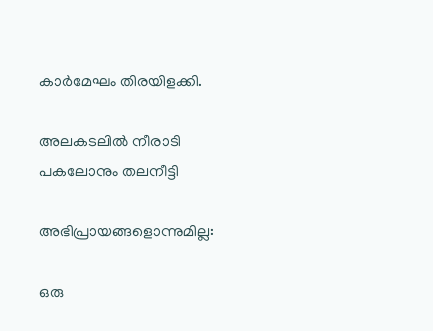കാർമേഘം തിരയിളക്കി.

അലകടലിൽ നീരാടി
പകലോനും തലനീട്ടി

അഭിപ്രായങ്ങളൊന്നുമില്ല:

ഒരു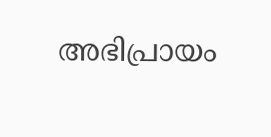അഭിപ്രായം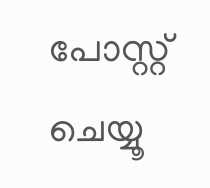പോസ്റ്റ് ചെയ്യൂ